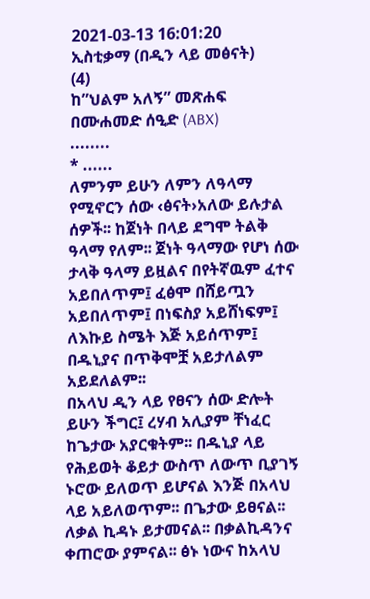2021-03-13 16:01:20
ኢስቲቃማ (በዲን ላይ መፅናት)
(4)
ከ”ህልም አለኝ” መጽሐፍ
በሙሐመድ ሰዒድ (ABX)
........
* ......
ለምንም ይሁን ለምን ለዓላማ የሚኖርን ሰው ‹ፅናት›አለው ይሉታል ሰዎች፡፡ ከጀነት በላይ ደግሞ ትልቅ ዓላማ የለም፡፡ ጀነት ዓላማው የሆነ ሰው ታላቅ ዓላማ ይዟልና በየትኛዉም ፈተና አይበለጥም፤ ፈፅሞ በሸይጧን አይበለጥም፤ በነፍስያ አይሸነፍም፤ ለእኩይ ስሜት እጅ አይሰጥም፤ በዱኒያና በጥቅሞቿ አይታለልም አይደለልም፡፡
በአላህ ዲን ላይ የፀናን ሰው ድሎት ይሁን ችግር፤ ረሃብ አሊያም ቸነፈር ከጌታው አያርቁትም፡፡ በዱኒያ ላይ የሕይወት ቆይታ ውስጥ ለውጥ ቢያገኝ ኑሮው ይለወጥ ይሆናል እንጅ በአላህ ላይ አይለወጥም፡፡ በጌታው ይፀናል፡፡ ለቃል ኪዳኑ ይታመናል፡፡ በቃልኪዳንና ቀጠሮው ያምናል፡፡ ፅኑ ነውና ከአላህ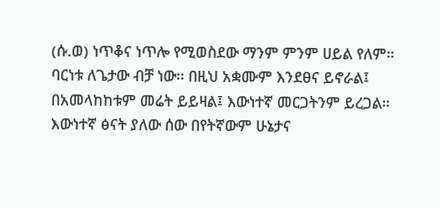(ሱ.ወ) ነጥቆና ነጥሎ የሚወስደው ማንም ምንም ሀይል የለም። ባርነቱ ለጌታው ብቻ ነው፡፡ በዚህ አቋሙም እንደፀና ይኖራል፤ በአመላከከቱም መሬት ይይዛል፤ እውነተኛ መርጋትንም ይረጋል።
እውነተኛ ፅናት ያለው ሰው በየትኛውም ሁኔታና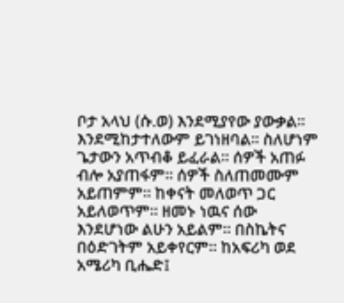ቦታ አላህ (ሱ.ወ) እንደሚያየው ያውቃል፡፡ እንደሚከታተለውም ይገነዘባል፡፡ ስለሆነም ጌታውን አጥብቆ ይፈራል፡፡ ሰዎች አጠፉ ብሎ አያጠፋም፡፡ ሰዎች ስለጠመሙም አይጠምም፡፡ ከቀናት መለወጥ ጋር አይለወጥም፡፡ ዘመኑ ነዉና ሰው እንደሆነው ልሁን አይልም፡፡ በስኬትና በዕድገትም አይቀየርም። ከአፍሪካ ወደ አሜሪካ ቢሔድ፤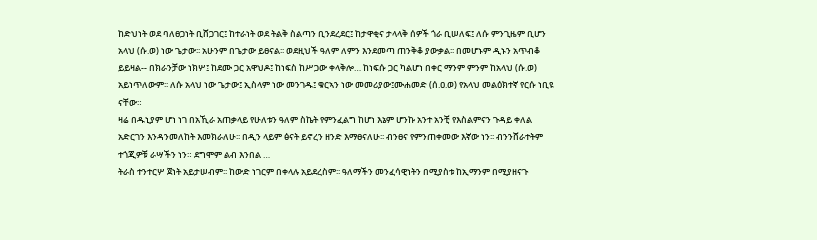ከድህነት ወደ ባለፀጋነት ቢሸጋገር፤ ከተራነት ወደ ትልቅ ስልጣን ቢንደረደር፤ ከታዋቂና ታላላቅ ሰዎች ጎራ ቢሠለፍ፤ ለሱ ምንጊዜም ቢሆን አላህ (ሱ.ወ) ነው ጌታው፡፡ አሁንም በጌታው ይፀናል፡፡ ወደዚህች ዓለም ለምን እንደመጣ ጠንቅቆ ያውቃል፡፡ በመሆኑም ዲኑን አጥብቆ ይይዛል-- በክራንቻው ነክሦ፤ ከደሙ ጋር አዋህዶ፤ ከነፍስ ከሥጋው ቀላቅሎ… ከነፍሱ ጋር ካልሆነ በቀር ማንም ምንም ከአላህ (ሱ.ወ) አይነጥለውም፡፡ ለሱ አላህ ነው ጌታው፤ ኢስላም ነው መንገዱ፤ ቁርኣን ነው መመሪያው፤ሙሐመድ (ሰ.ዐ.ወ) የአላህ መልዕክተኛ የርሱ ነቢዩ ናቸው።
ዛሬ በዱኒያም ሆነ ነገ በአኺራ አጠቃላይ የሁለቱን ዓለም ስኬት የምንፈልግ ከሆነ እኔም ሆንኩ አንተ አንቺ የእስልምናን ጉዳይ ቀለል አድርገን እንዳንመለከት እመክራለሁ፡፡ በዲን ላይም ፅናት ይኖረን ዘንድ እማፀናለሁ፡፡ ብንፀና የምንጠቀመው እኛው ነን፡፡ ብንንሸራተትም ተጎጂዎቹ ራሣችን ነን። ደግሞም ልብ እንበል …
ትራስ ተንተርሦ ጀነት አይታሠብም፡፡ ከውድ ነገርም በቀላሉ አይደረስም፡፡ ዓለማችን መንፈሳዊነትን በሚያስቱ ከኢማንም በሚያዘናጉ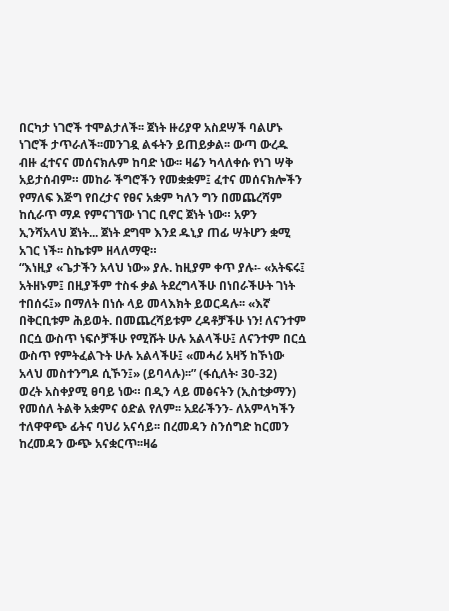በርካታ ነገሮች ተሞልታለች፡፡ ጀነት ዙሪያዋ አስደሣች ባልሆኑ ነገሮች ታጥራለች፡፡መንገዷ ልፋትን ይጠይቃል፡፡ ውጣ ውረዱ ብዙ ፈተናና መሰናክሉም ከባድ ነው፡፡ ዛሬን ካላለቀሱ የነገ ሣቅ አይታሰብም። መከራ ችግሮችን የመቋቋም፤ ፈተና መሰናክሎችን የማለፍ እጅግ የበረታና የፀና አቋም ካለን ግን በመጨረሻም ከሲራጥ ማዶ የምናገኘው ነገር ቢኖር ጀነት ነው። አዎን ኢንሻአላህ ጀነት... ጀነት ደግሞ እንደ ዱኒያ ጠፊ ሣትሆን ቋሚ አገር ነች፡፡ ስኬቱም ዘላለማዊ።
“እነዚያ «ጌታችን አላህ ነው» ያሉ. ከዚያም ቀጥ ያሉ፡- «አትፍሩ፤ አትዘኑም፤ በዚያችም ተስፋ ቃል ትደረግላችሁ በነበራችሁት ገነት ተበሰሩ፤» በማለት በነሱ ላይ መላእክት ይወርዳሉ፡፡ «እኛ በቅርቢቱም ሕይወት. በመጨረሻይቱም ረዳቶቻችሁ ነን! ለናንተም በርሷ ውስጥ ነፍሶቻችሁ የሚሹት ሁሉ አልላችሁ፤ ለናንተም በርሷ ውስጥ የምትፈልጉት ሁሉ አልላችሁ፤ «መሓሪ አዛኝ ከኾነው አላህ መስተንግዶ ሲኾን፤» (ይባላሉ)፡፡” (ፋሲለት፡ 30-32)
ወረት አስቀያሚ ፀባይ ነው። በዲን ላይ መፅናትን (ኢስቲቃማን) የመሰለ ትልቅ አቋምና ዕድል የለም፡፡ አደራችንን- ለአምላካችን ተለዋዋጭ ፊትና ባህሪ አናሳይ፡፡ በረመዳን ስንሰግድ ከርመን ከረመዳን ውጭ አናቋርጥ፡፡ዛሬ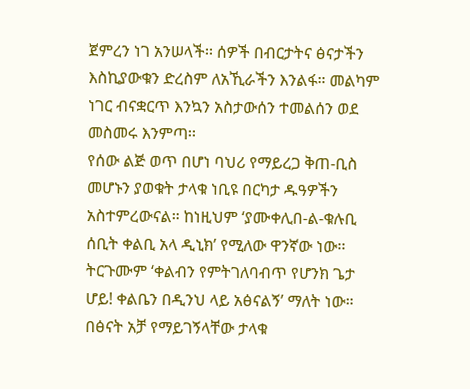ጀምረን ነገ አንሠላች፡፡ ሰዎች በብርታትና ፅናታችን እስኪያውቁን ድረስም ለአኺራችን እንልፋ። መልካም ነገር ብናቋርጥ እንኳን አስታውሰን ተመልሰን ወደ መስመሩ እንምጣ፡፡
የሰው ልጅ ወጥ በሆነ ባህሪ የማይረጋ ቅጠ-ቢስ መሆኑን ያወቁት ታላቁ ነቢዩ በርካታ ዱዓዎችን አስተምረውናል። ከነዚህም ‘ያሙቀሊበ-ል-ቁሉቢ ሰቢት ቀልቢ አላ ዲኒክ’ የሚለው ዋንኛው ነው፡፡ ትርጉሙም ‘ቀልብን የምትገለባብጥ የሆንክ ጌታ ሆይ! ቀልቤን በዲንህ ላይ አፅናልኝ’ ማለት ነው።
በፅናት አቻ የማይገኝላቸው ታላቁ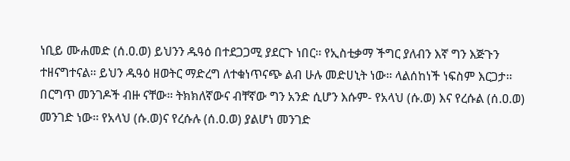ነቢይ ሙሐመድ (ሰ.ዐ.ወ) ይህንን ዱዓዕ በተደጋጋሚ ያደርጉ ነበር። የኢስቲቃማ ችግር ያለብን እኛ ግን እጅጉን ተዘናግተናል። ይህን ዱዓዕ ዘወትር ማድረግ ለተቁነጥናጭ ልብ ሁሉ መድሀኒት ነው፡፡ ላልሰከነች ነፍስም እርጋታ።
በርግጥ መንገዶች ብዙ ናቸው፡፡ ትክክለኛውና ብቸኛው ግን አንድ ሲሆን እሱም- የአላህ (ሱ.ወ) እና የረሱል (ሰ.ዐ.ወ) መንገድ ነው። የአላህ (ሱ.ወ)ና የረሱሉ (ሰ.ዐ.ወ) ያልሆነ መንገድ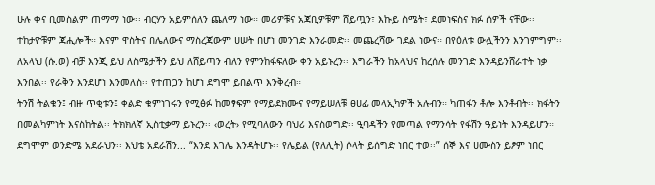ሁሉ ቀና ቢመስልም ጠማማ ነው፡፡ ብርሃን አይምሰለን ጨለማ ነው። መሪዎቹና አጃቢዎቹም ሸይጧን፣ እኩይ ስሜት፣ ደመነፍስና ክፉ ሰዎች ናቸው፡፡ ተከታዮቹም ጃሒሎች። እናም ዋስትና በሌለውና ማስረጃውም ሀሠት በሆነ መንገድ እንራመድ፡፡ መጨረሻው ገደል ነውና። በየዕለቱ ውሏችንን እንገምግም፡፡ ለአላህ (ሱ.ወ) ብቻ እንጂ ይህ ለስሜታችን ይህ ለሸይጣን ብለን የምንከፋፍለው ቀን አይኑረን፡፡ እግራችን ከአላህና ከረሰሉ መንገድ እንዳይንሸራተት ነቃ እንበል፡፡ የራቅን እንደሆነ እንመለስ፡፡ የተጠጋን ከሆነ ደግሞ ይበልጥ እንቅረብ።
ትንሽ ትልቁን፤ ብዙ ጥቂቱን፤ ቀልድ ቁምነገሩን የሚፅፉ ከመፃፍም የማይደክሙና የማይሠለቹ ፀሀፊ መላኢካዎች አሉብን። ካጠፋን ቶሎ እንቶብት፡፡ ክፋትን በመልካምነት እናስከትል፡፡ ትክክለኛ ኢስቲቃማ ይኑረን፡፡ ‹ወረት› የሚባለውን ባህሪ እናስወግድ፡፡ ዒባዳችን የመጣል የማንሳት የፋሽን ዓይነት እንዳይሆን።
ደግሞም ወንድሜ አደራህን፡፡ እህቴ አደራሽን... “እንደ እገሌ እንዳትሆኑ፡፡ የሌይል (የለሊት) ሶላት ይሰግድ ነበር ተወ፡፡” ሰኞ እና ሀሙስን ይፆም ነበር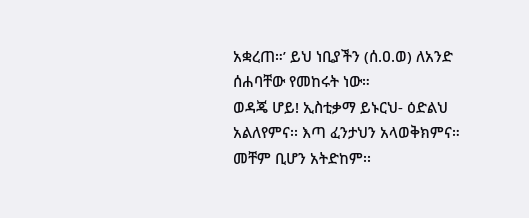አቋረጠ።’ ይህ ነቢያችን (ሰ.ዐ.ወ) ለአንድ ሰሐባቸው የመከሩት ነው።
ወዳጄ ሆይ! ኢስቲቃማ ይኑርህ- ዕድልህ አልለየምና፡፡ እጣ ፈንታህን አላወቅክምና። መቸም ቢሆን አትድከም፡፡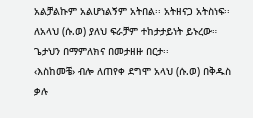አልቻልኩም አልሆነልኝም አትበል፡፡ አትዘናጋ አትስነፍ፡፡ ለአላህ (ሱ.ወ) ያለህ ፍራቻም ተከታታይነት ይኑረው።
ጌታህን በማምለክና በመታዘዙ በርታ፡፡
‹እስከመቼ› ብሎ ለጠየቀ ደግሞ አላህ (ሱ.ወ) በቅዱስ ቃሉ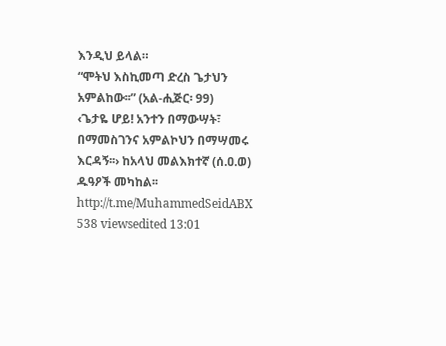እንዲህ ይላል።
“ሞትህ እስኪመጣ ድረስ ጌታህን አምልከው፡፡” (አል-ሒጅር፡ 99)
‹ጌታዬ ሆይ! አንተን በማውሣት፣ በማመስገንና አምልኮህን በማሣመሩ እርዳኝ፡፡› ከአላህ መልእክተኛ (ሰ.ዐ.ወ) ዱዓዖች መካከል፡፡
http://t.me/MuhammedSeidABX
538 viewsedited 13:01